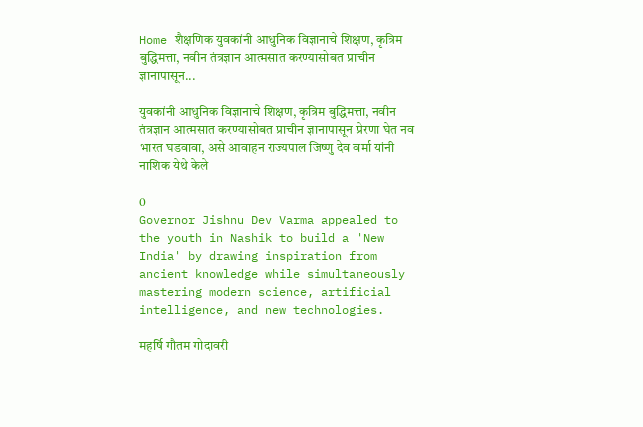Home शैक्षणिक युवकांनी आधुनिक विज्ञानाचे शिक्षण, कृत्रिम बुद्धिमत्ता, नवीन तंत्रज्ञान आत्मसात करण्यासोबत प्राचीन ज्ञानापासून...

युवकांनी आधुनिक विज्ञानाचे शिक्षण, कृत्रिम बुद्धिमत्ता, नवीन तंत्रज्ञान आत्मसात करण्यासोबत प्राचीन ज्ञानापासून प्रेरणा घेत नव भारत घडवावा, असे आवाहन राज्यपाल जिष्णु देव वर्मा यांनी नाशिक येथे केले

0
Governor Jishnu Dev Varma appealed to the youth in Nashik to build a 'New India' by drawing inspiration from ancient knowledge while simultaneously mastering modern science, artificial intelligence, and new technologies.

महर्षि गौतम गोदावरी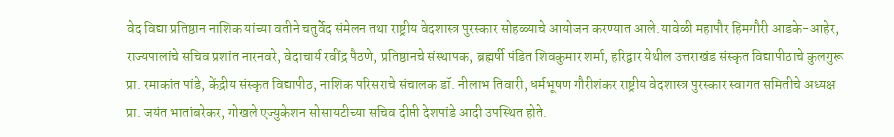वेद विद्या प्रतिष्ठान नाशिक यांच्या वतीने चतुर्वेद संमेलन तथा राष्ट्रीय वेदशास्त्र पुरस्कार सोहळ्याचे आयोजन करण्यात आले.यावेळी महापौर हिमगौरी आडके-आहेर, राज्यपालांचे सचिव प्रशांत नारनवरे, वेदाचार्य रवींद्र पैठणे, प्रतिष्ठानचे संस्थापक, ब्रह्मर्षी पंडित शिवकुमार शर्मा, हरिद्वार येथील उत्तराखंड संस्कृत विद्यापीठाचे कुलगुरू प्रा. रमाकांत पांडे, केंद्रीय संस्कृत विद्यापीठ, नाशिक परिसराचे संचालक डॉ. नीलाभ तिवारी, धर्मभूषण गौरीशंकर राष्ट्रीय वेदशास्त्र पुरस्कार स्वागत समितीचे अध्यक्ष प्रा. जयंत भातांबरेकर, गोखले एज्युकेशन सोसायटीच्या सचिव दीप्ती देशपांडे आदी उपस्थित होते.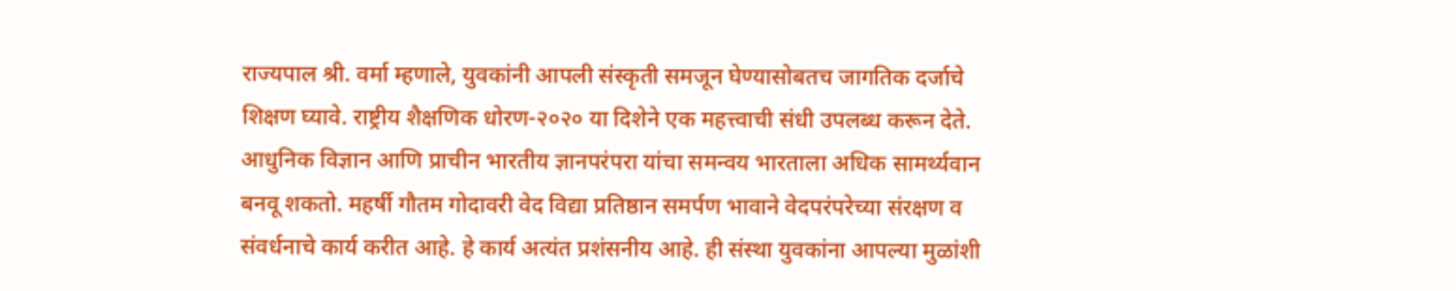राज्यपाल श्री. वर्मा म्हणाले, युवकांनी आपली संस्कृती समजून घेण्यासोबतच जागतिक दर्जाचे शिक्षण घ्यावे. राष्ट्रीय शैक्षणिक धोरण-२०२० या दिशेने एक महत्त्वाची संधी उपलब्ध करून देते. आधुनिक विज्ञान आणि प्राचीन भारतीय ज्ञानपरंपरा यांचा समन्वय भारताला अधिक सामर्थ्यवान बनवू शकतो. महर्षी गौतम गोदावरी वेद विद्या प्रतिष्ठान समर्पण भावाने वेदपरंपरेच्या संरक्षण व संवर्धनाचे कार्य करीत आहे. हे कार्य अत्यंत प्रशंसनीय आहे. ही संस्था युवकांना आपल्या मुळांशी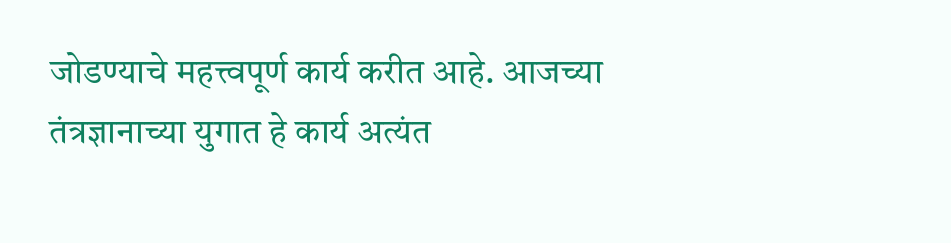जोडण्याचे महत्त्वपूर्ण कार्य करीत आहे. आजच्या तंत्रज्ञानाच्या युगात हे कार्य अत्यंत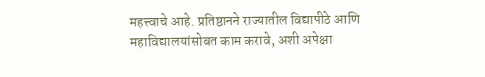महत्त्वाचे आहे. प्रतिष्ठानने राज्यातील विद्यापीठे आणि महाविद्यालयांसोबत काम करावे, अशी अपेक्षा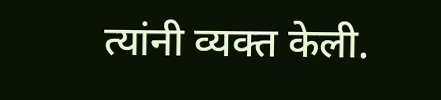त्यांनी व्यक्त केली.